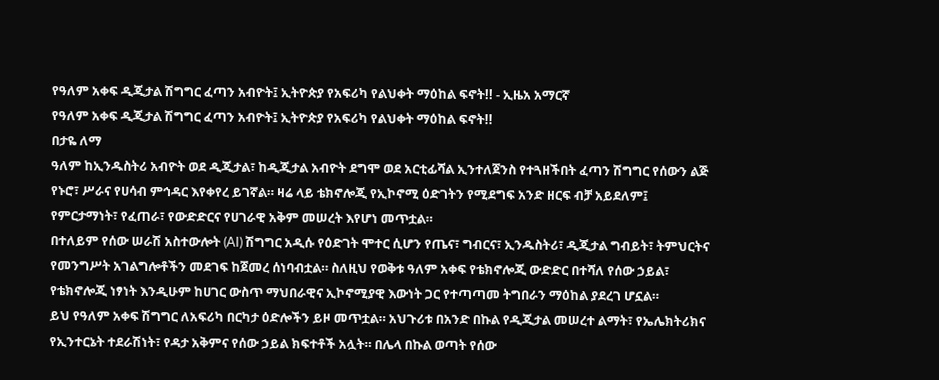የዓለም አቀፍ ዲጂታል ሽግግር ፈጣን አብዮት፤ ኢትዮጵያ የአፍሪካ የልህቀት ማዕከል ፍኖት!! - ኢዜአ አማርኛ
የዓለም አቀፍ ዲጂታል ሽግግር ፈጣን አብዮት፤ ኢትዮጵያ የአፍሪካ የልህቀት ማዕከል ፍኖት!!
በታዬ ለማ
ዓለም ከኢንዱስትሪ አብዮት ወደ ዲጂታል፣ ከዲጂታል አብዮት ደግሞ ወደ አርቲፊሻል ኢንተለጀንስ የተጓዘችበት ፈጣን ሽግግር የሰውን ልጅ የኑሮ፣ ሥራና የሀሳብ ምኅዳር እየቀየረ ይገኛል። ዛሬ ላይ ቴክኖሎጂ የኢኮኖሚ ዕድገትን የሚደግፍ አንድ ዘርፍ ብቻ አይደለም፤ የምርታማነት፣ የፈጠራ፣ የውድድርና የሀገራዊ አቅም መሠረት እየሆነ መጥቷል።
በተለይም የሰው ሠራሽ አስተውሎት (AI) ሽግግር አዲሱ የዕድገት ሞተር ሲሆን የጤና፣ ግብርና፣ ኢንዱስትሪ፣ ዲጂታል ግብይት፣ ትምህርትና የመንግሥት አገልግሎቶችን መደገፍ ከጀመረ ሰነባብቷል። ስለዚህ የወቅቱ ዓለም አቀፍ የቴክኖሎጂ ውድድር በተሻለ የሰው ኃይል፣ የቴክኖሎጂ ነፃነት እንዲሁም ከሀገር ውስጥ ማህበራዊና ኢኮኖሚያዊ እውነት ጋር የተጣጣመ ትግበራን ማዕከል ያደረገ ሆኗል።
ይህ የዓለም አቀፍ ሽግግር ለአፍሪካ በርካታ ዕድሎችን ይዞ መጥቷል። አህጉሪቱ በአንድ በኩል የዲጂታል መሠረተ ልማት፣ የኤሌክትሪክና የኢንተርኔት ተደራሽነት፣ የዳታ አቅምና የሰው ኃይል ክፍተቶች አሏት። በሌላ በኩል ወጣት የሰው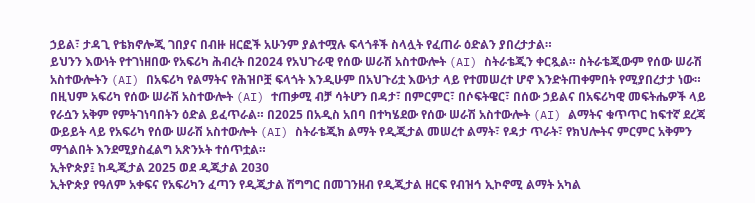ኃይል፣ ታዳጊ የቴክኖሎጂ ገበያና በብዙ ዘርፎች አሁንም ያልተሟሉ ፍላጎቶች ስላሏት የፈጠራ ዕድልን ያበረታታል።
ይህንን እውነት የተገነዘበው የአፍሪካ ሕብረት በ2024 የአህጉራዊ የሰው ሠራሽ አስተውሎት (AI) ስትራቴጂን ቀርጿል። ስትራቴጂውም የሰው ሠራሽ አስተውሎትን (AI) በአፍሪካ የልማትና የሕዝቦቿ ፍላጎት እንዲሁም በአህጉሪቷ እውነታ ላይ የተመሠረተ ሆኖ እንድትጠቀምበት የሚያበረታታ ነው።
በዚህም አፍሪካ የሰው ሠራሽ አስተውሎት (AI) ተጠቃሚ ብቻ ሳትሆን በዳታ፣ በምርምር፣ በሶፍትዌር፣ በሰው ኃይልና በአፍሪካዊ መፍትሔዎች ላይ የራሷን አቅም የምትገነባበትን ዕድል ይፈጥራል። በ2025 በአዲስ አበባ በተካሄደው የሰው ሠራሽ አስተውሎት (AI) ልማትና ቁጥጥር ከፍተኛ ደረጃ ውይይት ላይ የአፍሪካ የሰው ሠራሽ አስተውሎት (AI) ስትራቴጂክ ልማት የዲጂታል መሠረተ ልማት፣ የዳታ ጥራት፣ የክህሎትና ምርምር አቅምን ማጎልበት እንደሚያስፈልግ አጽንኦት ተሰጥቷል።
ኢትዮጵያ፤ ከዲጂታል 2025 ወደ ዲጂታል 2030
ኢትዮጵያ የዓለም አቀፍና የአፍሪካን ፈጣን የዲጂታል ሽግግር በመገንዘብ የዲጂታል ዘርፍ የብዝኅ ኢኮኖሚ ልማት አካል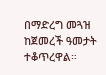በማድረግ መጓዝ ከጀመረች ዓመታት ተቆጥረዋል።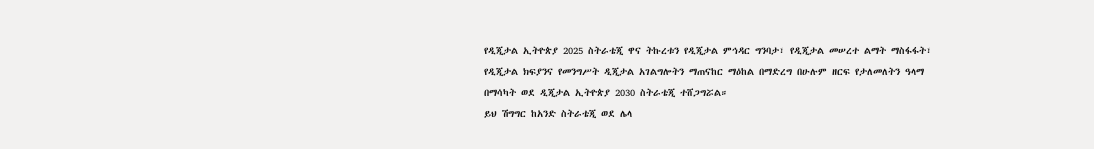የዲጂታል ኢትዮጵያ 2025 ስትራቴጂ ዋና ትኩረቱን የዲጂታል ምኅዳር ግንባታ፣ የዲጂታል መሠረተ ልማት ማስፋፋት፣ የዲጂታል ክፍያንና የመንግሥት ዲጂታል አገልግሎትን ማጠናከር ማዕከል በማድረግ በሁሉም ዘርፍ የታለመለትን ዓላማ በማሳካት ወደ ዲጂታል ኢትዮጵያ 2030 ስትራቴጂ ተሸጋግሯል።
ይህ ሽግግር ከአንድ ስትራቴጂ ወደ ሌላ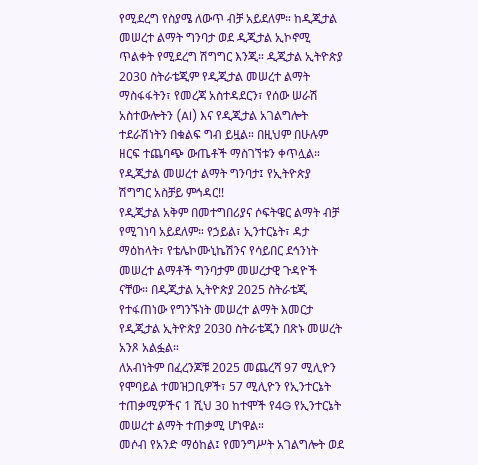የሚደረግ የስያሜ ለውጥ ብቻ አይደለም። ከዲጂታል መሠረተ ልማት ግንባታ ወደ ዲጂታል ኢኮኖሚ ጥልቀት የሚደረግ ሽግግር እንጂ። ዲጂታል ኢትዮጵያ 2030 ስትራቴጂም የዲጂታል መሠረተ ልማት ማስፋፋትን፣ የመረጃ አስተዳደርን፣ የሰው ሠራሽ አስተውሎትን (AI) እና የዲጂታል አገልግሎት ተደራሽነትን በቁልፍ ግብ ይዟል። በዚህም በሁሉም ዘርፍ ተጨባጭ ውጤቶች ማስገኘቱን ቀጥሏል።
የዲጂታል መሠረተ ልማት ግንባታ፤ የኢትዮጵያ ሽግግር አስቻይ ምኅዳር!!
የዲጂታል አቅም በመተግበሪያና ሶፍትዌር ልማት ብቻ የሚገነባ አይደለም። የኃይል፣ ኢንተርኔት፣ ዳታ ማዕከላት፣ የቴሌኮሙኒኬሽንና የሳይበር ደኅንነት መሠረተ ልማቶች ግንባታም መሠረታዊ ጉዳዮች ናቸው። በዲጂታል ኢትዮጵያ 2025 ስትራቴጂ የተፋጠነው የግንኙነት መሠረተ ልማት እመርታ የዲጂታል ኢትዮጵያ 2030 ስትራቴጂን በጽኑ መሠረት አንጾ አልፏል።
ለአብነትም በፈረንጆቹ 2025 መጨረሻ 97 ሚሊዮን የሞባይል ተመዝጋቢዎች፣ 57 ሚሊዮን የኢንተርኔት ተጠቃሚዎችና 1 ሺህ 30 ከተሞች የ4G የኢንተርኔት መሠረተ ልማት ተጠቃሚ ሆነዋል።
መሶብ የአንድ ማዕከል፤ የመንግሥት አገልግሎት ወደ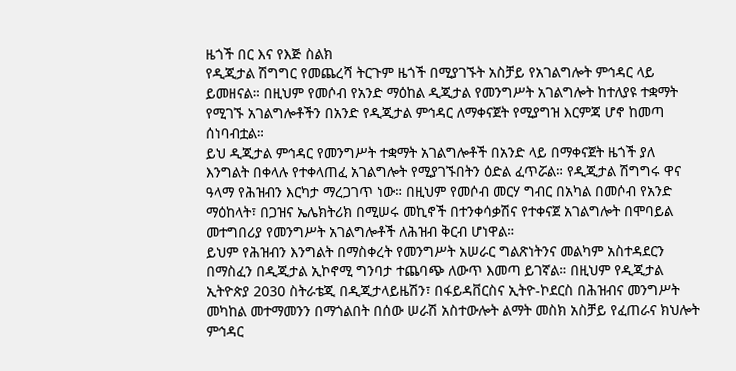ዜጎች በር እና የእጅ ስልክ
የዲጂታል ሽግግር የመጨረሻ ትርጉም ዜጎች በሚያገኙት አስቻይ የአገልግሎት ምኅዳር ላይ ይመዘናል። በዚህም የመሶብ የአንድ ማዕከል ዲጂታል የመንግሥት አገልግሎት ከተለያዩ ተቋማት የሚገኙ አገልግሎቶችን በአንድ የዲጂታል ምኅዳር ለማቀናጀት የሚያግዝ እርምጃ ሆኖ ከመጣ ሰነባብቷል።
ይህ ዲጂታል ምኅዳር የመንግሥት ተቋማት አገልግሎቶች በአንድ ላይ በማቀናጀት ዜጎች ያለ እንግልት በቀላሉ የተቀላጠፈ አገልግሎት የሚያገኙበትን ዕድል ፈጥሯል። የዲጂታል ሽግግሩ ዋና ዓላማ የሕዝብን እርካታ ማረጋገጥ ነው። በዚህም የመሶብ መርሃ ግብር በአካል በመሶብ የአንድ ማዕከላት፣ በጋዝና ኤሌክትሪክ በሚሠሩ መኪኖች በተንቀሳቃሽና የተቀናጀ አገልግሎት በሞባይል መተግበሪያ የመንግሥት አገልግሎቶች ለሕዝብ ቅርብ ሆነዋል።
ይህም የሕዝብን እንግልት በማስቀረት የመንግሥት አሠራር ግልጽነትንና መልካም አስተዳደርን በማስፈን በዲጂታል ኢኮኖሚ ግንባታ ተጨባጭ ለውጥ እመጣ ይገኛል። በዚህም የዲጂታል ኢትዮጵያ 2030 ስትራቴጂ በዲጂታላይዜሽን፣ በፋይዳቨርስና ኢትዮ-ኮደርስ በሕዝብና መንግሥት መካከል መተማመንን በማጎልበት በሰው ሠራሽ አስተውሎት ልማት መስክ አስቻይ የፈጠራና ክህሎት ምኅዳር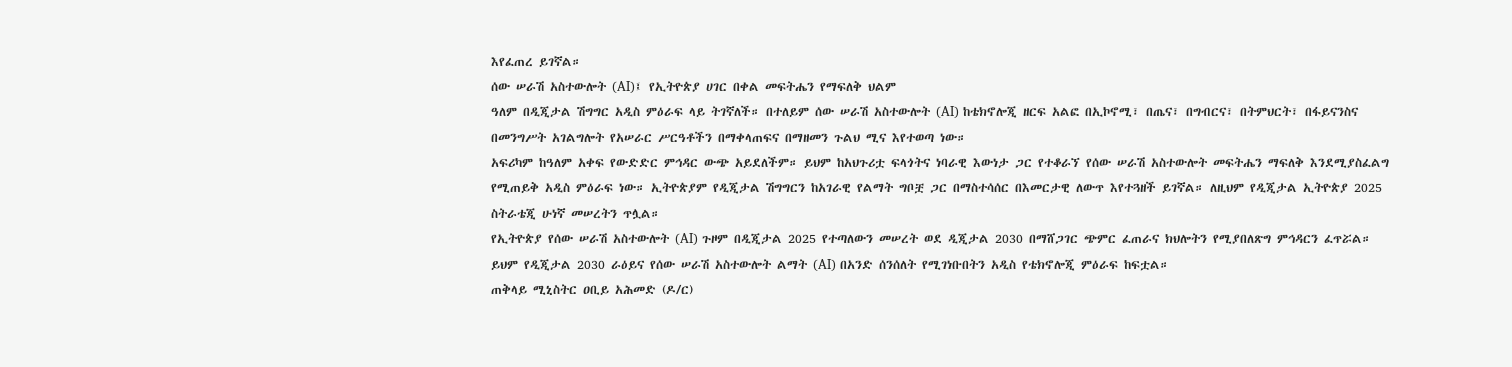እየፈጠረ ይገኛል።
ሰው ሠራሽ አስተውሎት (AI)፤ የኢትዮጵያ ሀገር በቀል መፍትሔን የማፍለቅ ህልም
ዓለም በዲጂታል ሽግግር አዲስ ምዕራፍ ላይ ትገኛለች። በተለይም ሰው ሠራሽ አስተውሎት (AI) ከቴክኖሎጂ ዘርፍ አልፎ በኢኮኖሚ፣ በጤና፣ በግብርና፣ በትምህርት፣ በፋይናንስና በመንግሥት አገልግሎት የአሠራር ሥርዓቶችን በማቀላጠፍና በማዘመን ጉልህ ሚና እየተወጣ ነው።
አፍሪካም ከዓለም አቀፍ የውድድር ምኅዳር ውጭ አይደለችም። ይህም ከአህጉሪቷ ፍላጎትና ነባራዊ እውነታ ጋር የተቆራኘ የሰው ሠራሽ አስተውሎት መፍትሔን ማፍለቅ እንደሚያስፈልግ የሚጠይቅ አዲስ ምዕራፍ ነው። ኢትዮጵያም የዲጂታል ሽግግርን ከአገራዊ የልማት ግቦቿ ጋር በማስተሳሰር በእመርታዊ ለውጥ እየተጓዘች ይገኛል። ለዚህም የዲጂታል ኢትዮጵያ 2025 ስትራቴጂ ሁነኛ መሠረትን ጥሏል።
የኢትዮጵያ የሰው ሠራሽ አስተውሎት (AI) ጉዞም በዲጂታል 2025 የተጣለውን መሠረት ወደ ዲጂታል 2030 በማሸጋገር ጭምር ፈጠራና ክህሎትን የሚያበለጽግ ምኅዳርን ፈጥሯል። ይህም የዲጂታል 2030 ራዕይና የሰው ሠራሽ አስተውሎት ልማት (AI) በአንድ ሰንሰለት የሚገነቡበትን አዲስ የቴክኖሎጂ ምዕራፍ ከፍቷል።
ጠቅላይ ሚኒስትር ዐቢይ አሕመድ (ዶ/ር)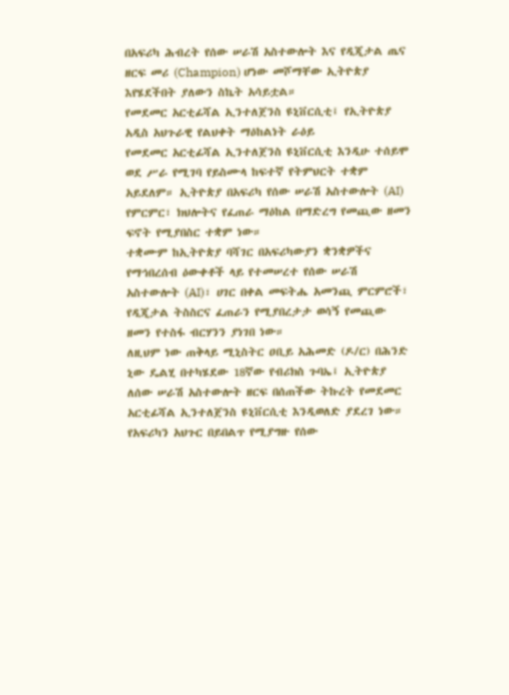በአፍሪካ ሕብረት የሰው ሠራሽ አስተውሎት እና የዲጂታል ጤና ዘርፍ መሪ (Champion) ሆነው መሾማቸው ኢትዮጵያ እየሄደችበት ያለውን ስኬት አሳይቷል።
የመደመር አርቲፊሻል ኢንተለጀንስ ዩኒቨርሲቲ፤ የኢትዮጵያ አዲስ አህጉራዊ የልህቀት ማዕከልነት ራዕይ
የመደመር አርቲፊሻል ኢንተለጀንስ ዩኒቨርሲቲ እንዲሁ ተሰይሞ ወደ ሥራ የሚገባ የይስሙላ ከፍተኛ የትምህርት ተቋም አይደለም። ኢትዮጵያ በአፍሪካ የሰው ሠራሽ አስተውሎት (AI) የምርምር፣ ክህሎትና የፈጠራ ማዕከል በማድረግ የመጪው ዘመን ፍኖት የሚያበስር ተቋም ነው።
ተቋሙም ከኢትዮጵያ ባሻገር በአፍሪካውያን ቋንቋዎችና የማኅበረሰብ ዕውቀቶች ላይ የተመሠረተ የሰው ሠራሽ አስተውሎት (AI)፣ ሀገር በቀል መፍትሔ አመንጪ ምርምሮች፣ የዲጂታል ትስስርና ፈጠራን የሚያበረታታ ወሳኝ የመጪው ዘመን የተስፋ ብርሃንን ያነገበ ነው።
ለዚህም ነው ጠቅላይ ሚኒስትር ዐቢይ አሕመድ (ዶ/ር) በሕንድ ኒው ዴልሂ በተካሄደው 18ኛው የብሪክስ ጉባኤ፤ ኢትዮጵያ ለሰው ሠራሽ አስተውሎት ዘርፍ በሰጠችው ትኩረት የመደመር አርቲፊሻል ኢንተለጀንስ ዩኒቨርሲቲ እንዲወለድ ያደረገ ነው።
የአፍሪካን አህጉር በይበልጥ የሚያግዙ የሰው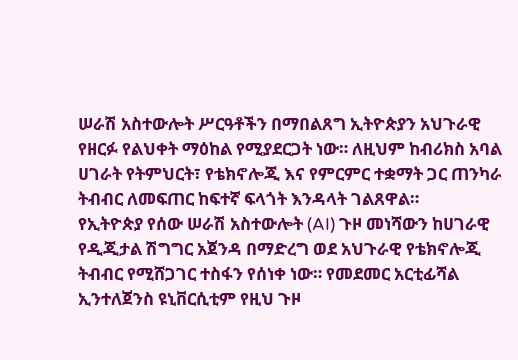ሠራሽ አስተውሎት ሥርዓቶችን በማበልጸግ ኢትዮጵያን አህጉራዊ የዘርፉ የልህቀት ማዕከል የሚያደርጋት ነው። ለዚህም ከብሪክስ አባል ሀገራት የትምህርት፣ የቴክኖሎጂ እና የምርምር ተቋማት ጋር ጠንካራ ትብብር ለመፍጠር ከፍተኛ ፍላጎት እንዳላት ገልጸዋል።
የኢትዮጵያ የሰው ሠራሽ አስተውሎት (AI) ጉዞ መነሻውን ከሀገራዊ የዲጂታል ሽግግር አጀንዳ በማድረግ ወደ አህጉራዊ የቴክኖሎጂ ትብብር የሚሸጋገር ተስፋን የሰነቀ ነው። የመደመር አርቲፊሻል ኢንተለጀንስ ዩኒቨርሲቲም የዚህ ጉዞ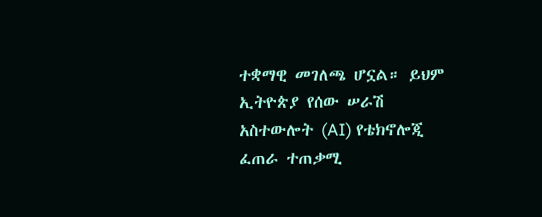ተቋማዊ መገለጫ ሆኗል። ይህም ኢትዮጵያ የሰው ሠራሽ አስተውሎት (AI) የቴክኖሎጂ ፈጠራ ተጠቃሚ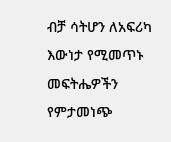ብቻ ሳትሆን ለአፍሪካ እውነታ የሚመጥኑ መፍትሔዎችን የምታመነጭ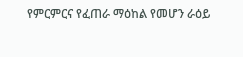የምርምርና የፈጠራ ማዕከል የመሆን ራዕይ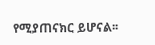የሚያጠናክር ይሆናል፡፡